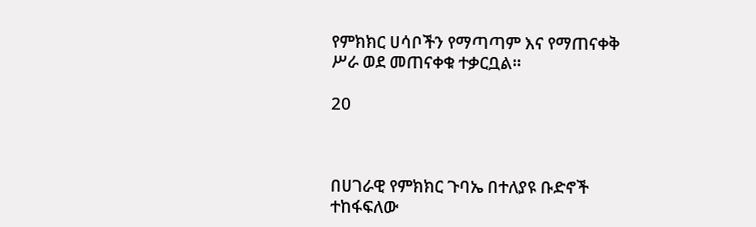የምክክር ሀሳቦችን የማጣጣም እና የማጠናቀቅ ሥራ ወደ መጠናቀቁ ተቃርቧል።

20



በሀገራዊ የምክክር ጉባኤ በተለያዩ ቡድኖች ተከፋፍለው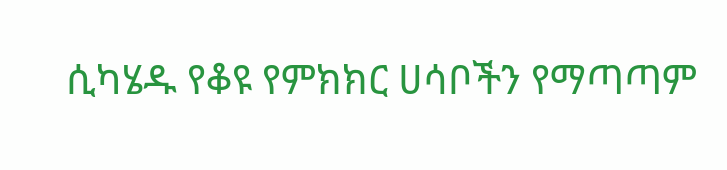ሲካሄዱ የቆዩ የምክክር ሀሳቦችን የማጣጣም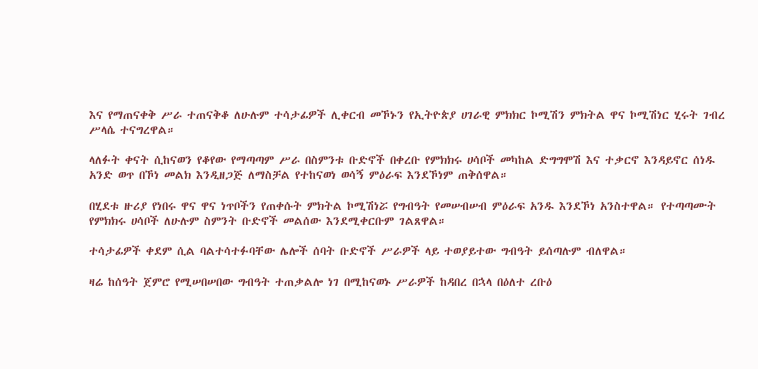እና የማጠናቀቅ ሥራ ተጠናቅቆ ለሁሉም ተሳታፊዎች ሊቀርብ መኾኑን የኢትዮጵያ ሀገራዊ ምክክር ኮሚሽን ምክትል ዋና ኮሚሽነር ሂሩት ገብረ ሥላሴ ተናግረዋል።

ላለፉት ቀናት ሲከናወን የቆየው የማጣጣም ሥራ በስምንቱ ቡድኖች በቀረቡ የምክክሩ ሀሳቦች መካከል ድግግሞሽ እና ተቃርኖ እንዳይኖር ሰነዱ አንድ ወጥ በኾነ መልክ እንዲዘጋጅ ለማስቻል የተከናወነ ወሳኝ ምዕራፍ እንደኾነም ጠቅሰዋል።

በሂደቱ ዙሪያ የነበሩ ዋና ዋና ነጥቦችን የጠቀሱት ምክትል ኮሚሽነሯ የግብዓት የመሠብሠብ ምዕራፍ አንዱ እንደኾነ አንስተዋል። የተጣጣሙት የምክክሩ ሀሳቦች ለሁሉም ስምንት ቡድኖች መልሰው እንደሚቀርቡም ገልጸዋል።

ተሳታፊዎች ቀደም ሲል ባልተሳተፉባቸው ሌሎች ሰባት ቡድኖች ሥራዎች ላይ ተወያይተው ግብዓት ይሰጣሉም ብለዋል።

ዛሬ ከሰዓት ጀምሮ የሚሠበሠበው ግብዓት ተጠቃልሎ ነገ በሚከናወኑ ሥራዎች ከዳበረ በኋላ በዕለተ ረቡዕ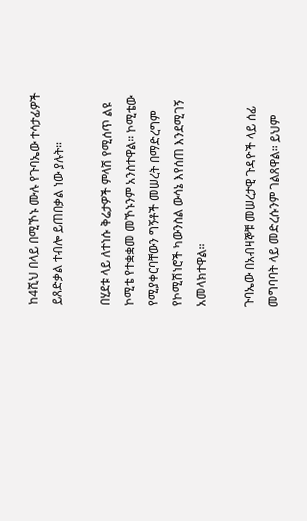ከ4ሺህ በላይ በሚኾኑ ሙሉ የጉባኤው ተሳታፊዎች ይጸድቃል ተብሎ ይጠበቃል ነው ያሉት።

በሂደቱ ላይ ለተነሱ ቅሬታዎች ምላሽ የሚሰጥ ልዩ ኮሚቴ የተቋቋመ መኾኑንም አንስተዋል። ኮሚቴው የሚያቀርባቸውን ግኝቶች መሠረት በማድረግም የኮሚሽነሮች ካውንስል ውሳኔ እየሰጠ እንደሚገኝ አመላክተዋል።

ጉባኤው በአብዛኞቹ መሠረታዊ ጉዳዮች ላይ ሰፊ መግባባት ላይ መድረሱንም ገልጸዋል። ይህም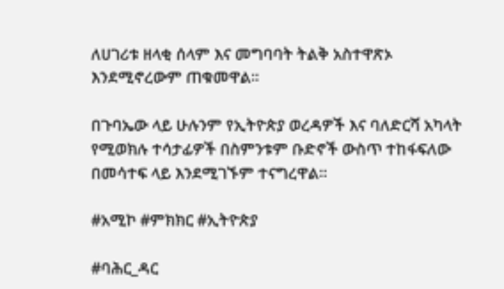ለሀገሪቱ ዘላቂ ሰላም እና መግባባት ትልቅ አስተዋጽኦ እንደሚኖረውም ጠቁመዋል።

በጉባኤው ላይ ሁሉንም የኢትዮጵያ ወረዳዎች እና ባለድርሻ አካላት የሚወክሉ ተሳታፊዎች በስምንቱም ቡድኖች ውስጥ ተከፋፍለው በመሳተፍ ላይ እንደሚገኙም ተናግረዋል።

#አሚኮ #ምክክር #ኢትዮጵያ

#ባሕር_ዳር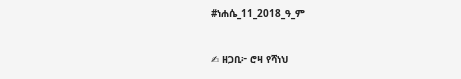#ነሐሴ_11_2018_ዓ_ም

✍ ዘጋቢ፦ ሮዛ የሻነህ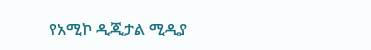የአሚኮ ዲጂታል ሚዲያ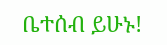ቤተሰብ ይሁኑ!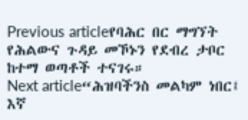Previous articleየባሕር በር ማግኘት የሕልውና ጉዳይ መኾኑን የደብረ ታቦር ከተማ ወጣቶች ተናገሩ።
Next article“ሕዝባችንስ መልካም ነበር፤ እኛ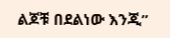ልጆቹ በደልነው እንጂ”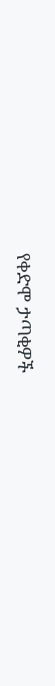የቀድሞ ታጣቂዎች